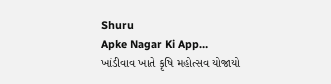Shuru
Apke Nagar Ki App…
ખાંડીવાવ ખાતે કૃષિ મહોત્સવ યોજાયો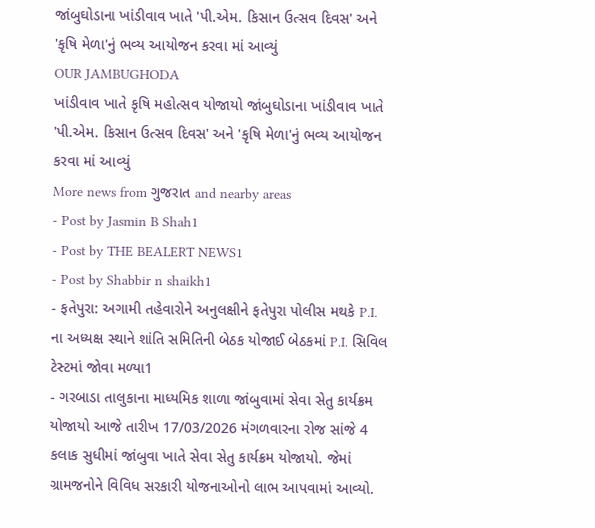જાંબુઘોડાના ખાંડીવાવ ખાતે 'પી.એમ. કિસાન ઉત્સવ દિવસ' અને 'કૃષિ મેળા'નું ભવ્ય આયોજન કરવા માં આવ્યું
OUR JAMBUGHODA
ખાંડીવાવ ખાતે કૃષિ મહોત્સવ યોજાયો જાંબુઘોડાના ખાંડીવાવ ખાતે 'પી.એમ. કિસાન ઉત્સવ દિવસ' અને 'કૃષિ મેળા'નું ભવ્ય આયોજન કરવા માં આવ્યું
More news from ગુજરાત and nearby areas
- Post by Jasmin B Shah1
- Post by THE BEALERT NEWS1
- Post by Shabbir n shaikh1
- ફતેપુરા: અગામી તહેવારોને અનુલક્ષીને ફતેપુરા પોલીસ મથકે P.I. ના અધ્યક્ષ સ્થાને શાંતિ સમિતિની બેઠક યોજાઈ બેઠકમાં P.I. સિવિલ ટેસ્ટમાં જોવા મળ્યા1
- ગરબાડા તાલુકાના માધ્યમિક શાળા જાંબુવામાં સેવા સેતુ કાર્યક્રમ યોજાયો આજે તારીખ 17/03/2026 મંગળવારના રોજ સાંજે 4 કલાક સુધીમાં જાંબુવા ખાતે સેવા સેતુ કાર્યક્રમ યોજાયો. જેમાં ગ્રામજનોને વિવિધ સરકારી યોજનાઓનો લાભ આપવામાં આવ્યો.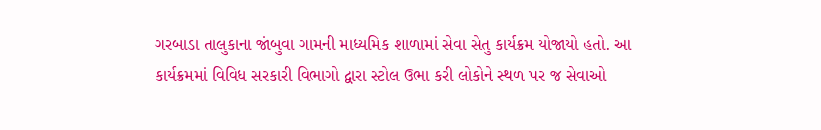ગરબાડા તાલુકાના જાંબુવા ગામની માધ્યમિક શાળામાં સેવા સેતુ કાર્યક્રમ યોજાયો હતો. આ કાર્યક્રમમાં વિવિધ સરકારી વિભાગો દ્વારા સ્ટોલ ઉભા કરી લોકોને સ્થળ પર જ સેવાઓ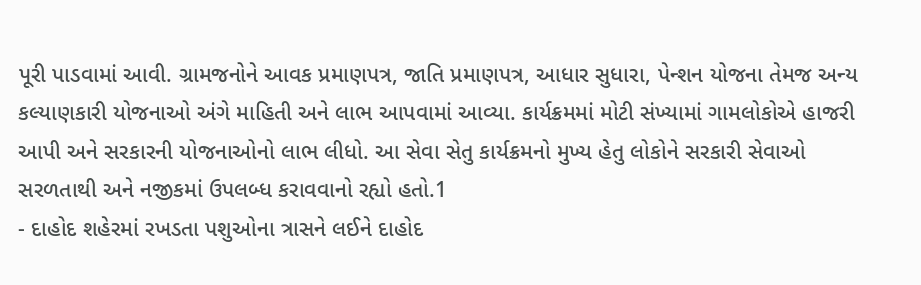પૂરી પાડવામાં આવી. ગ્રામજનોને આવક પ્રમાણપત્ર, જાતિ પ્રમાણપત્ર, આધાર સુધારા, પેન્શન યોજના તેમજ અન્ય કલ્યાણકારી યોજનાઓ અંગે માહિતી અને લાભ આપવામાં આવ્યા. કાર્યક્રમમાં મોટી સંખ્યામાં ગામલોકોએ હાજરી આપી અને સરકારની યોજનાઓનો લાભ લીધો. આ સેવા સેતુ કાર્યક્રમનો મુખ્ય હેતુ લોકોને સરકારી સેવાઓ સરળતાથી અને નજીકમાં ઉપલબ્ધ કરાવવાનો રહ્યો હતો.1
- દાહોદ શહેરમાં રખડતા પશુઓના ત્રાસને લઈને દાહોદ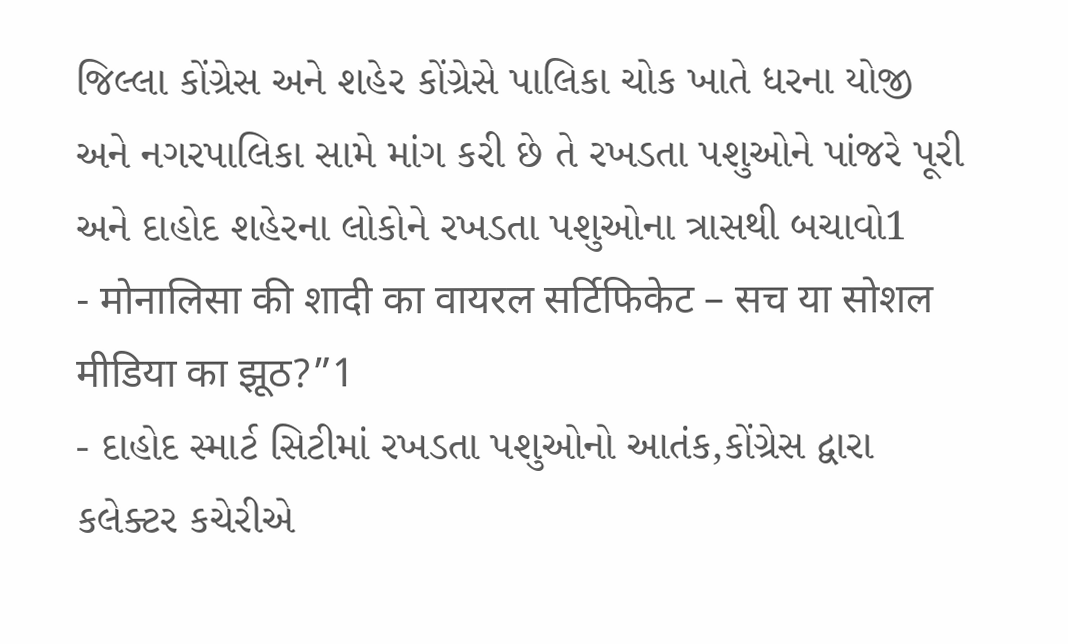જિલ્લા કોંગ્રેસ અને શહેર કોંગ્રેસે પાલિકા ચોક ખાતે ધરના યોજી અને નગરપાલિકા સામે માંગ કરી છે તે રખડતા પશુઓને પાંજરે પૂરી અને દાહોદ શહેરના લોકોને રખડતા પશુઓના ત્રાસથી બચાવો1
- मोनालिसा की शादी का वायरल सर्टिफिकेट – सच या सोशल मीडिया का झूठ?”1
- દાહોદ સ્માર્ટ સિટીમાં રખડતા પશુઓનો આતંક,કોંગ્રેસ દ્વારા કલેક્ટર કચેરીએ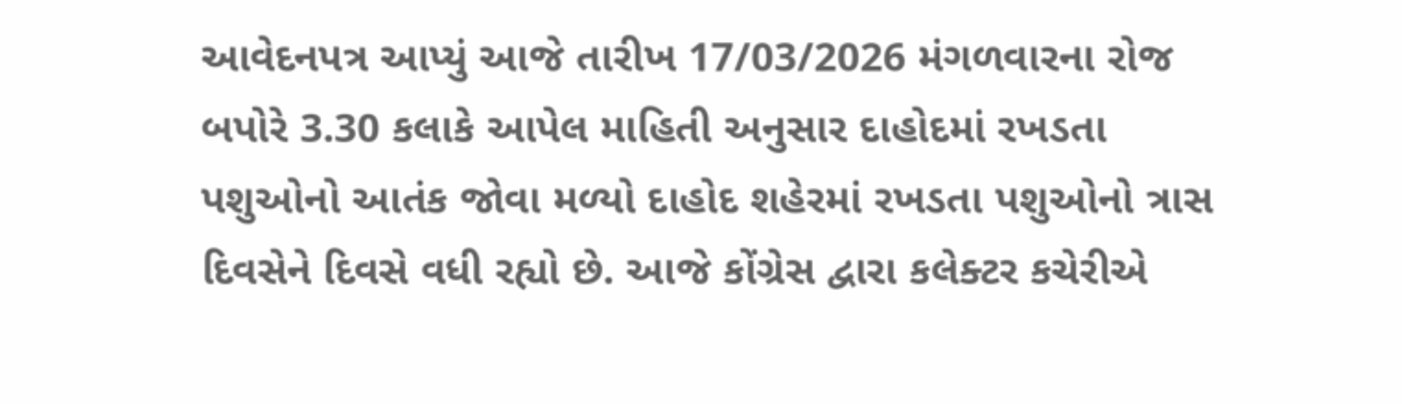આવેદનપત્ર આપ્યું આજે તારીખ 17/03/2026 મંગળવારના રોજ બપોરે 3.30 કલાકે આપેલ માહિતી અનુસાર દાહોદમાં રખડતા પશુઓનો આતંક જોવા મળ્યો દાહોદ શહેરમાં રખડતા પશુઓનો ત્રાસ દિવસેને દિવસે વધી રહ્યો છે. આજે કોંગ્રેસ દ્વારા કલેક્ટર કચેરીએ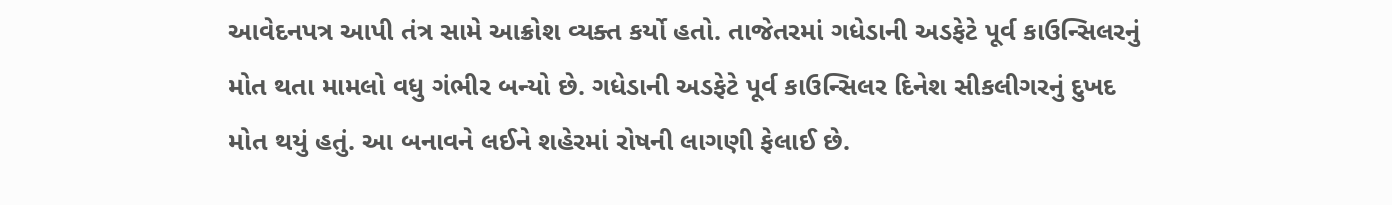આવેદનપત્ર આપી તંત્ર સામે આક્રોશ વ્યક્ત કર્યો હતો. તાજેતરમાં ગધેડાની અડફેટે પૂર્વ કાઉન્સિલરનું મોત થતા મામલો વધુ ગંભીર બન્યો છે. ગધેડાની અડફેટે પૂર્વ કાઉન્સિલર દિનેશ સીકલીગરનું દુખદ મોત થયું હતું. આ બનાવને લઈને શહેરમાં રોષની લાગણી ફેલાઈ છે.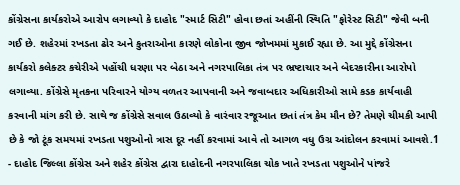કોંગ્રેસના કાર્યકરોએ આરોપ લગાવ્યો કે દાહોદ "સ્માર્ટ સિટી" હોવા છતાં અહીંની સ્થિતિ "ફોરેસ્ટ સિટી" જેવી બની ગઈ છે. શહેરમાં રખડતા ઢોર અને કુતરાઓના કારણે લોકોના જીવ જોખમમાં મુકાઈ રહ્યા છે. આ મુદ્દે કોંગ્રેસના કાર્યકરો કલેક્ટર કચેરીએ પહોંચી ધરણા પર બેઠા અને નગરપાલિકા તંત્ર પર ભ્રષ્ટાચાર અને બેદરકારીના આરોપો લગાવ્યા. કોંગ્રેસે મૃતકના પરિવારને યોગ્ય વળતર આપવાની અને જવાબદાર અધિકારીઓ સામે કડક કાર્યવાહી કરવાની માંગ કરી છે. સાથે જ કોંગ્રેસે સવાલ ઉઠાવ્યો કે વારંવાર રજૂઆત છતાં તંત્ર કેમ મૌન છે? તેમણે ચીમકી આપી છે કે જો ટૂંક સમયમાં રખડતા પશુઓનો ત્રાસ દૂર નહીં કરવામાં આવે તો આગળ વધુ ઉગ્ર આંદોલન કરવામાં આવશે.1
- દાહોદ જિલ્લા કોંગ્રેસ અને શહેર કોંગ્રેસ દ્વારા દાહોદની નગરપાલિકા ચોક ખાતે રખડતા પશુઓને પાંજરે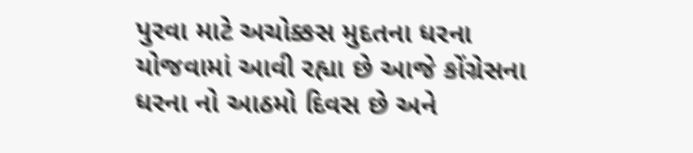પુરવા માટે અચોક્કસ મુદતના ધરના યોજવામાં આવી રહ્યા છે આજે કોંગ્રેસના ધરના નો આઠમો દિવસ છે અને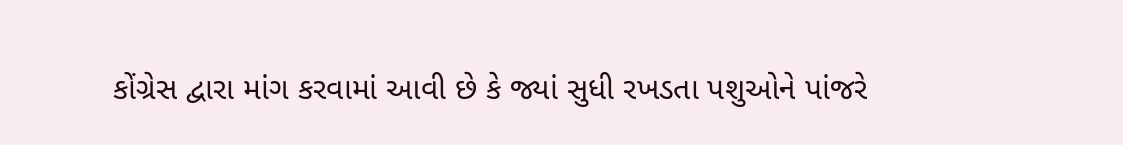કોંગ્રેસ દ્વારા માંગ કરવામાં આવી છે કે જ્યાં સુધી રખડતા પશુઓને પાંજરે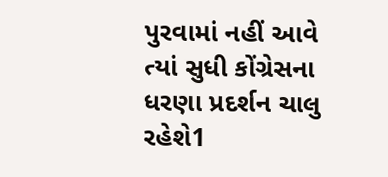પુરવામાં નહીં આવે ત્યાં સુધી કોંગ્રેસના ધરણા પ્રદર્શન ચાલુ રહેશે1